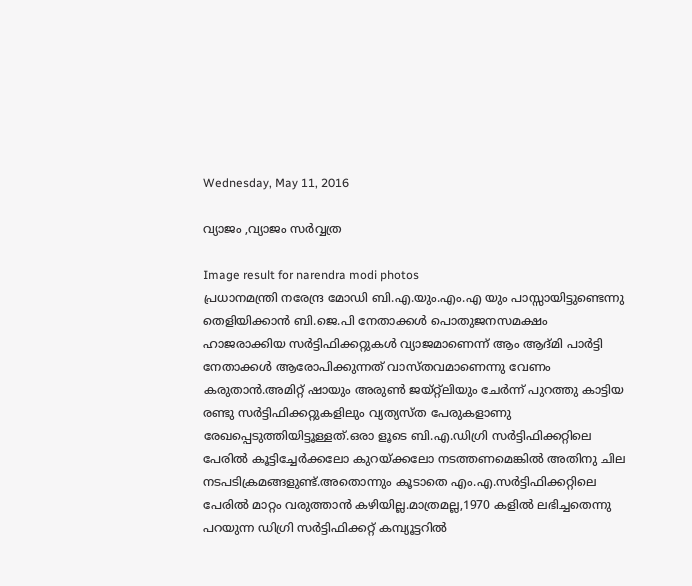Wednesday, May 11, 2016

വ്യാജം ,വ്യാജം സര്‍വ്വത്ര

Image result for narendra modi photos
പ്രധാനമന്ത്രി നരേന്ദ്ര മോഡി ബി.എ.യും.എം.എ യും പാസ്സായിട്ടുണ്ടെന്നു തെളിയിക്കാന്‍ ബി.ജെ.പി നേതാക്കള്‍ പൊതുജനസമക്ഷം ഹാജരാക്കിയ സര്‍ട്ടിഫിക്കറ്റുകള്‍ വ്യാജമാണെന്ന്‌ ആം ആദ്മി പാര്‍ട്ടി നേതാക്കള്‍ ആരോപിക്കുന്നത്‌ വാസ്തവമാണെന്നു വേണം കരുതാന്‍.അമിറ്റ്‌ ഷായും അരുണ്‍ ജയ്റ്റ്ലിയും ചേര്‍ന്ന്‌ പുറത്തു കാട്ടിയ രണ്ടു സര്‍ട്ടിഫിക്കറ്റുകളിലും വ്യത്യസ്ത പേരുകളാണു രേഖപ്പെടുത്തിയിട്ടൂള്ളത്‌.ഒരാ ളൂടെ ബി.എ.ഡിഗ്രി സര്‍ട്ടിഫിക്കറ്റിലെ പേരില്‍ കൂട്ടിച്ചേര്‍ക്കലോ കുറയ്ക്കലോ നടത്തണമെങ്കില്‍ അതിനു ചില നടപടിക്രമങ്ങളുണ്ട്‌.അതൊന്നും കൂടാതെ എം.എ.സര്‍ട്ടിഫിക്കറ്റിലെ പേരില്‍ മാറ്റം വരുത്താന്‍ കഴിയില്ല.മാത്രമല്ല,1970 കളില്‍ ലഭിച്ചതെന്നു പറയുന്ന ഡിഗ്രി സര്‍ട്ടിഫിക്കറ്റ്‌ കമ്പ്യൂട്ടറില്‍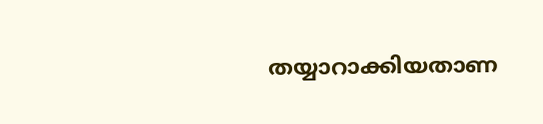തയ്യാറാക്കിയതാണ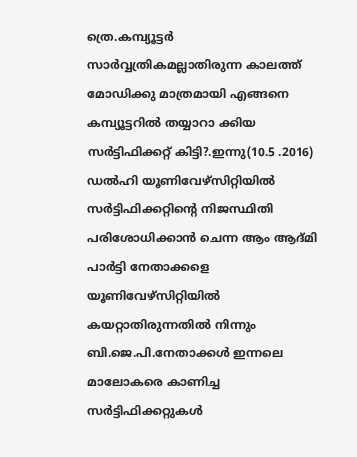ത്രെ.കമ്പ്യൂട്ടര്‍ സാര്‍വ്വത്രികമല്ലാതിരുന്ന കാലത്ത്‌ മോഡിക്കു മാത്രമായി എങ്ങനെ കമ്പ്യൂട്ടറില്‍ തയ്യാറാ ക്കിയ സര്‍ട്ടിഫിക്കറ്റ്‌ കിട്ടി?.ഇന്നു(10.5 .2016) ഡല്‍ഹി യൂണിവേഴ്സിറ്റിയില്‍ സര്‍ട്ടിഫിക്കറ്റിന്‍റെ നിജസ്ഥിതി പരിശോധിക്കാന്‍ ചെന്ന ആം ആദ്മി പാര്‍ട്ടി നേതാക്കളെ യൂണിവേഴ്സിറ്റിയില്‍ കയറ്റാതിരുന്നതില്‍ നിന്നും ബി.ജെ.പി.നേതാക്കള്‍ ഇന്നലെ മാലോകരെ കാണിച്ച സര്‍ട്ടിഫിക്കറ്റുകള്‍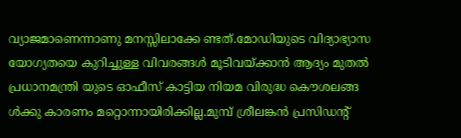വ്യാജമാണെന്നാണു മനസ്സിലാക്കേ ണ്ടത്‌.മോഡിയുടെ വിദ്യാഭ്യാസ യോഗ്യതയെ കുറിച്ചുള്ള വിവരങ്ങള്‍ മൂടിവയ്ക്കാന്‍ ആദ്യം മുതല്‍ പ്രധാനമന്ത്രി യുടെ ഓഫീസ്‌ കാട്ടിയ നിയമ വിരുദ്ധ കൌശലങ്ങ ള്‍ക്കു കാരണം മറ്റൊന്നായിരിക്കില്ല.മുമ്പ്‌ ശ്രീലങ്കന്‍ പ്രസിഡന്റ്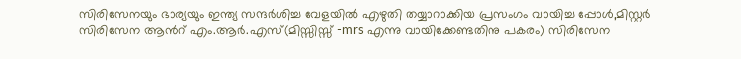സിരിസേനയും ഭാര്യയും ഇന്ത്യ സന്ദര്‍ശിച്ച വേളയില്‍ എഴുതി തയ്യാറാക്കിയ പ്രസംഗം വായിച്ച പ്പോള്‍,മിസ്റ്റര്‍ സിരിസേന ആന്‍റ് എം.ആര്‍.എസ്‌(മിസ്സിസ്സ്‌ -mrs എന്നു വായിക്കേണ്ടതിനു പകരം) സിരിസേന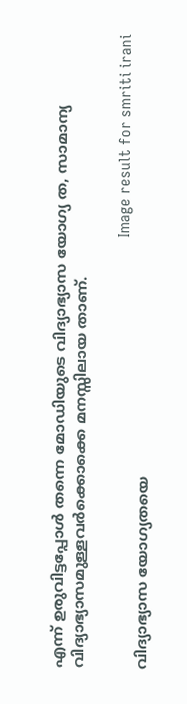എന്ന്‌ ഉരുവിട്ടപ്പോള്‍ തന്നെ മോഡിയുടെ വിദ്യാഭ്യാസ യോഗ്യ ത, സാമാന്യ വിദ്യാഭ്യാസമുള്ളവര്‍ക്കൊക്കെ മനസ്സിലായ താണ്‌.

                                                                                                            Image result for smriti irani
വിദ്യാഭ്യാസ യോഗ്യതയെ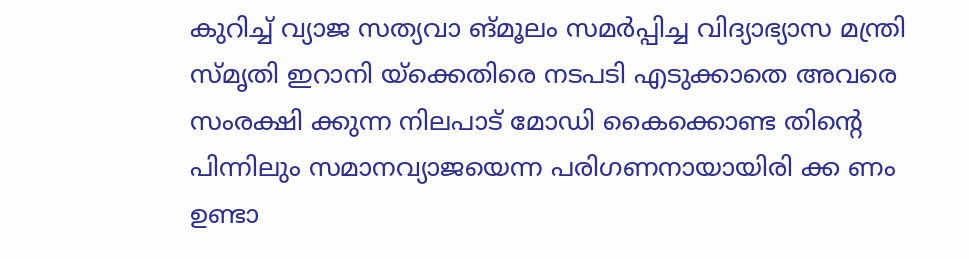കുറിച്ച്‌ വ്യാജ സത്യവാ ങ്മൂലം സമര്‍പ്പിച്ച വിദ്യാഭ്യാസ മന്ത്രി സ്മൃതി ഇറാനി യ്ക്കെതിരെ നടപടി എടുക്കാതെ അവരെ സംരക്ഷി ക്കുന്ന നിലപാട്‌ മോഡി കൈക്കൊണ്ട തിന്‍റെ പിന്നിലും സമാനവ്യാജയെന്ന പരിഗണനായായിരി ക്ക ണം ഉണ്ടാ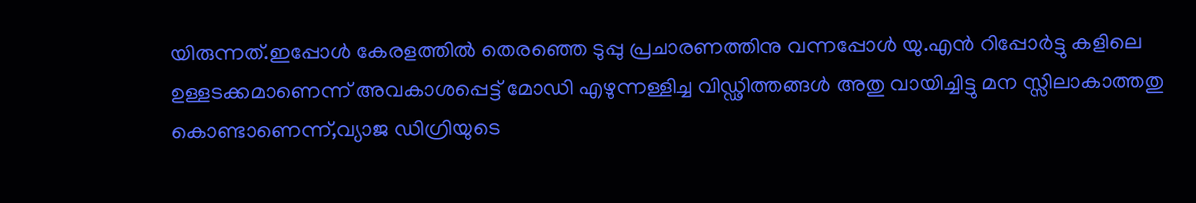യിരുന്നത്‌.ഇപ്പോള്‍ കേരളത്തില്‍ തെരഞ്ഞെ ടുപ്പു പ്രചാരണത്തിനു വന്നപ്പോള്‍ യു.എന്‍ റിപ്പോര്‍ട്ടു കളിലെ ഉള്ളടക്കമാണെന്ന്‌ അവകാശപ്പെട്ട്‌ മോഡി എഴുന്നള്ളിച്ച വിഡ്ഢിത്തങ്ങള്‍ അതു വായിച്ചിട്ടു മന സ്സിലാകാത്തതു കൊണ്ടാണെന്ന്‌,വ്യാജ ഡിഗ്രിയുടെ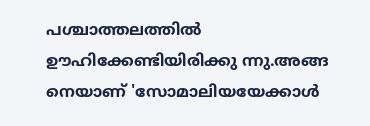പശ്ചാത്തലത്തില്‍ ഊഹിക്കേണ്ടിയിരിക്കു ന്നു.അങ്ങ നെയാണ്‌ 'സോമാലിയയേക്കാള്‍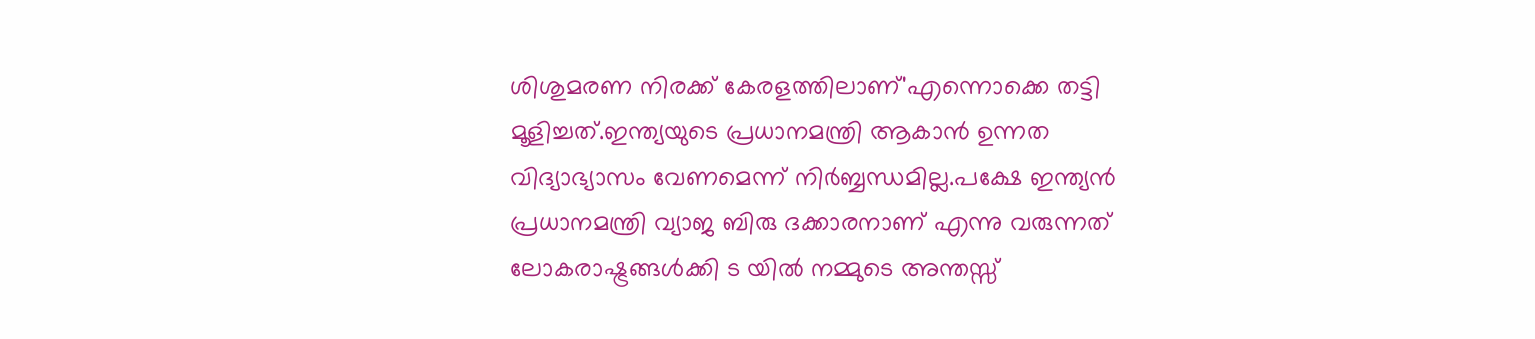ശിശുമരണ നിരക്ക്‌ കേരളത്തിലാണ്‌'എന്നൊക്കെ തട്ടി മൂളിച്ചത്‌.ഇന്ത്യയുടെ പ്രധാനമന്ത്രി ആകാന്‍ ഉന്നത വിദ്യാഭ്യാസം വേണമെന്ന്‌ നിര്‍ബ്ബന്ധമില്ല.പക്ഷേ ഇന്ത്യന്‍ പ്രധാനമന്ത്രി വ്യാജ ബിരു ദക്കാരനാണ്‌ എന്നു വരുന്നത്‌ ലോകരാഷ്ട്രങ്ങള്‍ക്കി ട യില്‍ നമ്മുടെ അന്തസ്സ്‌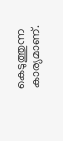കെടുത്തുന്ന കാര്യമാണ്‌.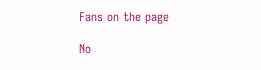Fans on the page

No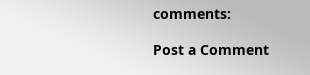comments:

Post a Comment